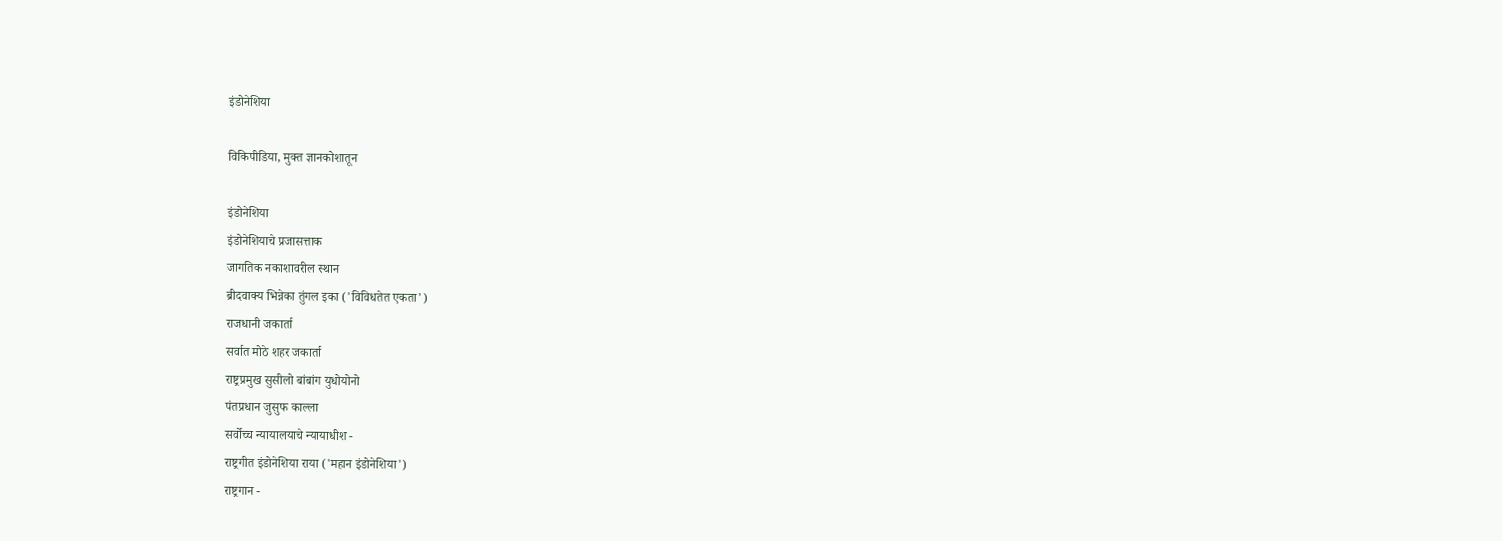इंडोनेशिया

विकिपीडिया, मुक्‍त ज्ञानकोशातून

इंडोनेशिया
इंडोनेशियाचे प्रजासत्ताक
जागतिक नकाशावरील स्थान
ब्रीदवाक्य भिन्नेका तुंगल इका ('विविधतेत एकता')
राजधानी जकार्ता
सर्वात मोठे शहर जकार्ता
राष्ट्रप्रमुख सुसीलो बांबांग युधोयोनो
पंतप्रधान जुसुफ काल्ला
सर्वोच्च न्यायालयाचे न्यायाधीश -
राष्ट्रगीत इंडोनेशिया राया ('महान इंडोनेशिया')
राष्ट्रगान -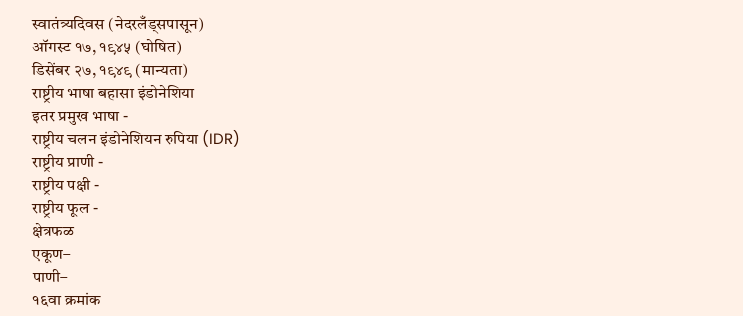स्वातंत्र्यदिवस (नेदरलँड्सपासून)
ऑगस्ट १७, १९४५ (घोषित)
डिसेंबर २७, १९४९ (मान्यता)
राष्ट्रीय भाषा बहासा इंडोनेशिया
इतर प्रमुख भाषा -
राष्ट्रीय चलन इंडोनेशियन रुपिया (IDR)
राष्ट्रीय प्राणी -
राष्ट्रीय पक्षी -
राष्ट्रीय फूल -
क्षेत्रफळ
एकूण–
पाणी–
१६वा क्रमांक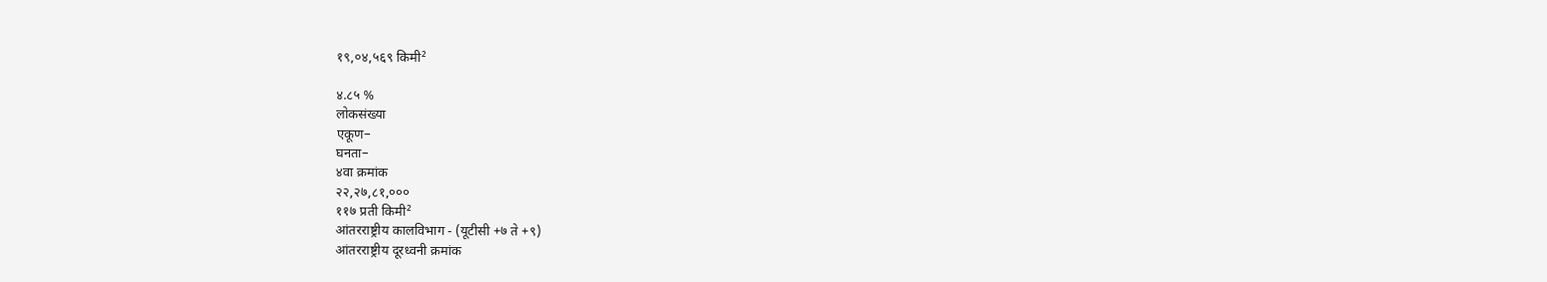१९,०४,५६९ किमी²

४.८५ %
लोकसंख्या
एकूण–
घनता–
४वा क्रमांक
२२,२७,८१,०००
११७ प्रती किमी²
आंतरराष्ट्रीय कालविभाग - (यूटीसी +७ ते +९)
आंतरराष्ट्रीय दूरध्वनी क्रमांक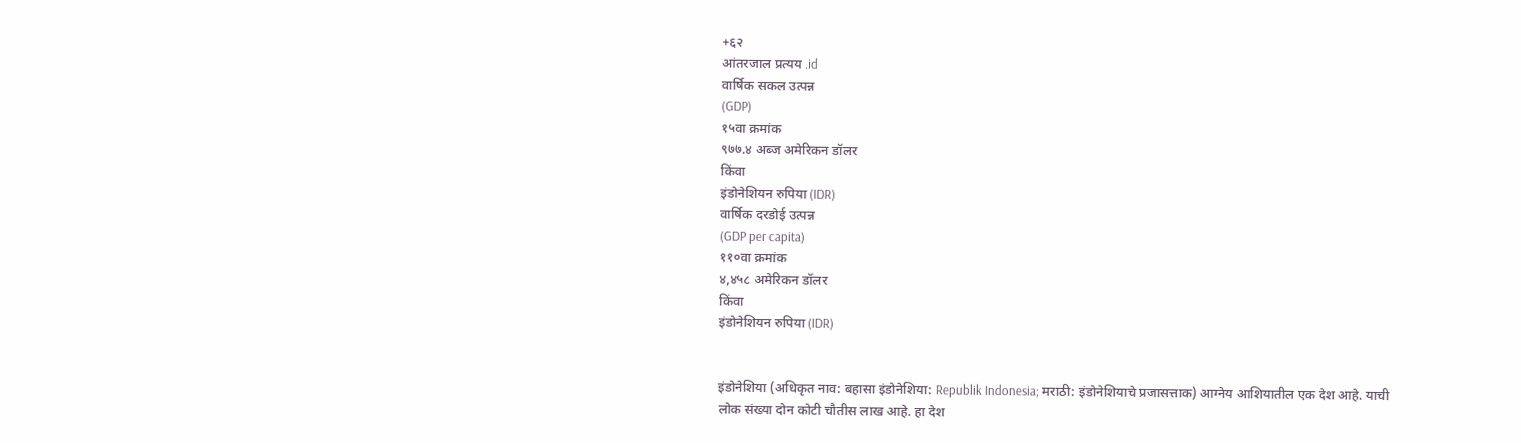+६२
आंतरजाल प्रत्यय .id
वार्षिक सकल उत्पन्न
(GDP)
१५वा क्रमांक
९७७.४ अब्ज अमेरिकन डॉलर
किंवा
इंडोनेशियन रुपिया (IDR)
वार्षिक दरडोई उत्पन्न
(GDP per capita)
११०वा क्रमांक
४,४५८ अमेरिकन डॉलर
किंवा
इंडोनेशियन रुपिया (IDR)


इंडोनेशिया (अधिकृत नाव: बहासा इंडोनेशिया: Republik Indonesia; मराठी: इंडोनेशियाचे प्रजासत्ताक) आग्नेय आशियातील एक देश आहे. याची लोक संख्या दोन कोटी चौतीस लाख आहे. हा देश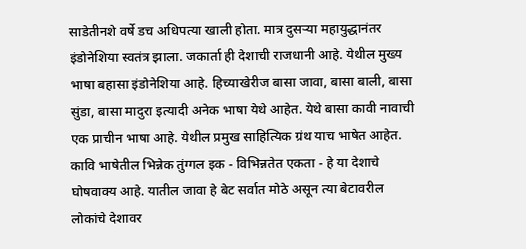साडेतीनशे वर्षे डच अधिपत्या खाली होता. मात्र दुसर्‍या महायुद्धानंतर इंडोनेशिया स्वतंत्र झाला. जकार्ता ही देशाची राजधानी आहे. येथील मुख्य भाषा बहासा इंडोनेशिया आहे. हिच्याखेरीज बासा जावा, बासा बाली, बासा सुंडा, बासा मादुरा इत्यादी अनेक भाषा येथे आहेत. येथे बासा कावी नावाची एक प्राचीन भाषा आहे. येथील प्रमुख साहित्यिक ग्रंथ याच भाषेत आहेत. कावि भाषेतील भिन्नेक तुंग्गल इक - विभिन्नतेत एकता - हे या देशाचे घोषवाक्य आहे. यातील जावा हे बेट सर्वात मोठे असून त्या बेटावरील लोकांचे देशावर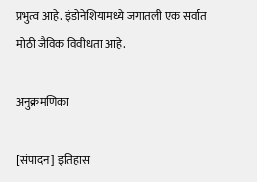प्रभुत्व आहे. इंडोनेशियामध्ये जगातली एक सर्वात मोठी जैविक विवीधता आहे.

अनुक्रमणिका

[संपादन] इतिहास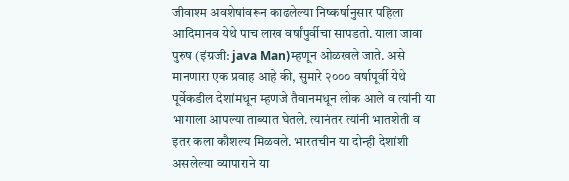जीवाश्म अवशेषांवरून काढलेल्या निष्कर्षानुसार पहिला आदिमानव येथे पाच लाख वर्षांपुर्वीचा सापडतो. याला जावा पुरुष (इंग्रजी: java Man)म्हणून ओळखले जाते. असे मानणारा एक प्रवाह आहे की, सुमारे २००० वर्षापूर्वी येथे पूर्वेकडील देशांमधून म्हणजे तैवानमधून लोक आले व त्यांनी या भागाला आपल्या ताब्यात घेतले. त्यानंतर त्यांनी भातशेती व इतर कला कौशल्य मिळवले. भारतचीन या दोन्ही देशांशी असलेल्या व्यापाराने या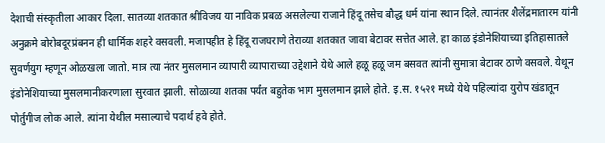देशाची संस्कृतीला आकार दिला. सातव्या शतकात श्रीविजय या नाविक प्रबळ असलेल्या राजाने हिंदू तसेच बौद्ध धर्म यांना स्थान दिले. त्यानंतर शैलेंद्रमातारम यांनी अनुक्रमे बोरोबदूरप्रंबनन ही धार्मिक शहरे वसवली. मजापहीत हे हिंदू राजघराणे तेराव्या शतकात जावा बेटावर सत्तेत आले. हा काळ इंडोनेशियाच्या इतिहासातले सुवर्णयुग म्हणून ओळखला जातो. मात्र त्या नंतर मुसलमान व्यापारी व्यापाराच्या उद्देशाने येथे आले हळू हळू जम बसवत त्यांनी सुमात्रा बेटावर ठाणे वसवले. येथून इंडोनेशियाच्या मुसलमानीकरणाला सुरवात झाली. सोळाव्या शतका पर्यंत बहुतेक भाग मुसलमान झाले होते. इ.स. १५२१ मध्ये येथे पहिल्यांदा युरोप खंडातून पोर्तुगीज लोक आले. त्यांना येथील मसाल्याचे पदार्थ हवे होते.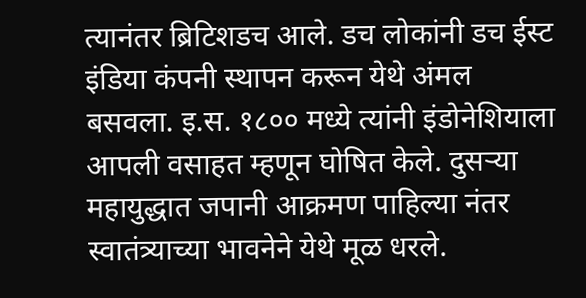त्यानंतर ब्रिटिशडच आले. डच लोकांनी डच ईस्ट इंडिया कंपनी स्थापन करून येथे अंमल बसवला. इ.स. १८०० मध्ये त्यांनी इंडोनेशियाला आपली वसाहत म्हणून घोषित केले. दुसर्‍या महायुद्धात जपानी आक्रमण पाहिल्या नंतर स्वातंत्र्याच्या भावनेने येथे मूळ धरले.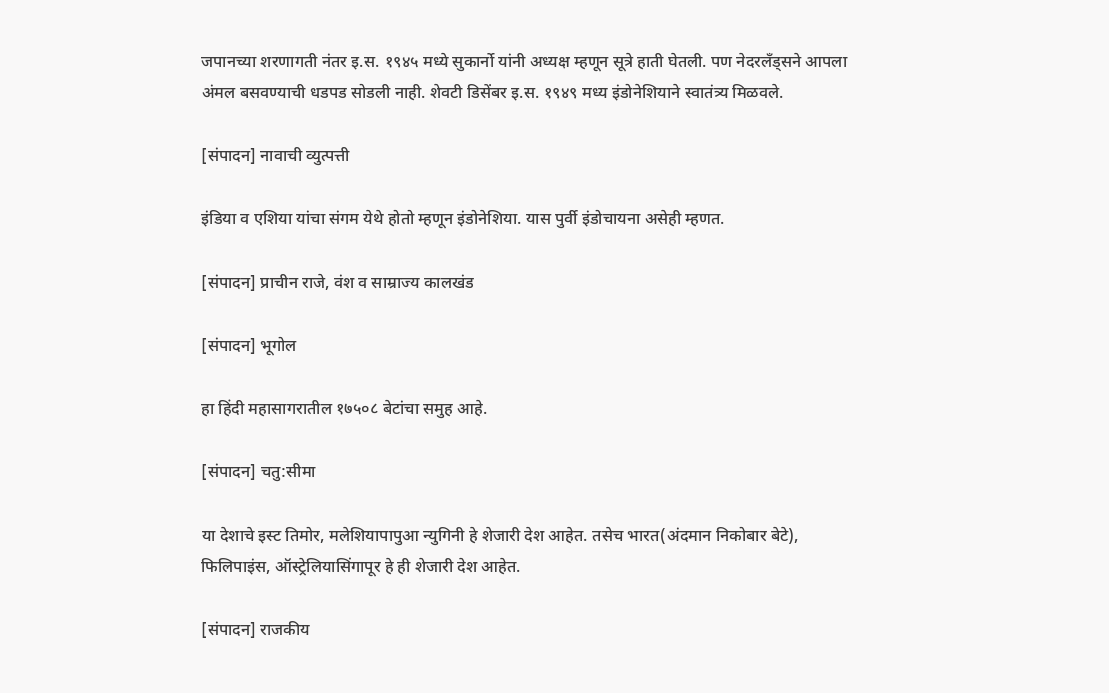जपानच्या शरणागती नंतर इ.स. १९४५ मध्ये सुकार्नो यांनी अध्यक्ष म्हणून सूत्रे हाती घेतली. पण नेदरलँड्सने आपला अंमल बसवण्याची धडपड सोडली नाही. शेवटी डिसेंबर इ.स. १९४९ मध्य इंडोनेशियाने स्वातंत्र्य मिळवले.

[संपादन] नावाची व्युत्पत्ती

इंडिया व एशिया यांचा संगम येथे होतो म्हणून इंडोनेशिया. यास पुर्वी इंडोचायना असेही म्हणत.

[संपादन] प्राचीन राजे, वंश व साम्राज्य कालखंड

[संपादन] भूगोल

हा हिंदी महासागरातील १७५०८ बेटांचा समुह आहे.

[संपादन] चतु:सीमा

या देशाचे इस्ट तिमोर, मलेशियापापुआ न्युगिनी हे शेजारी देश आहेत. तसेच भारत(अंदमान निकोबार बेटे), फिलिपाइंस, ऑस्ट्रेलियासिंगापूर हे ही शेजारी देश आहेत.

[संपादन] राजकीय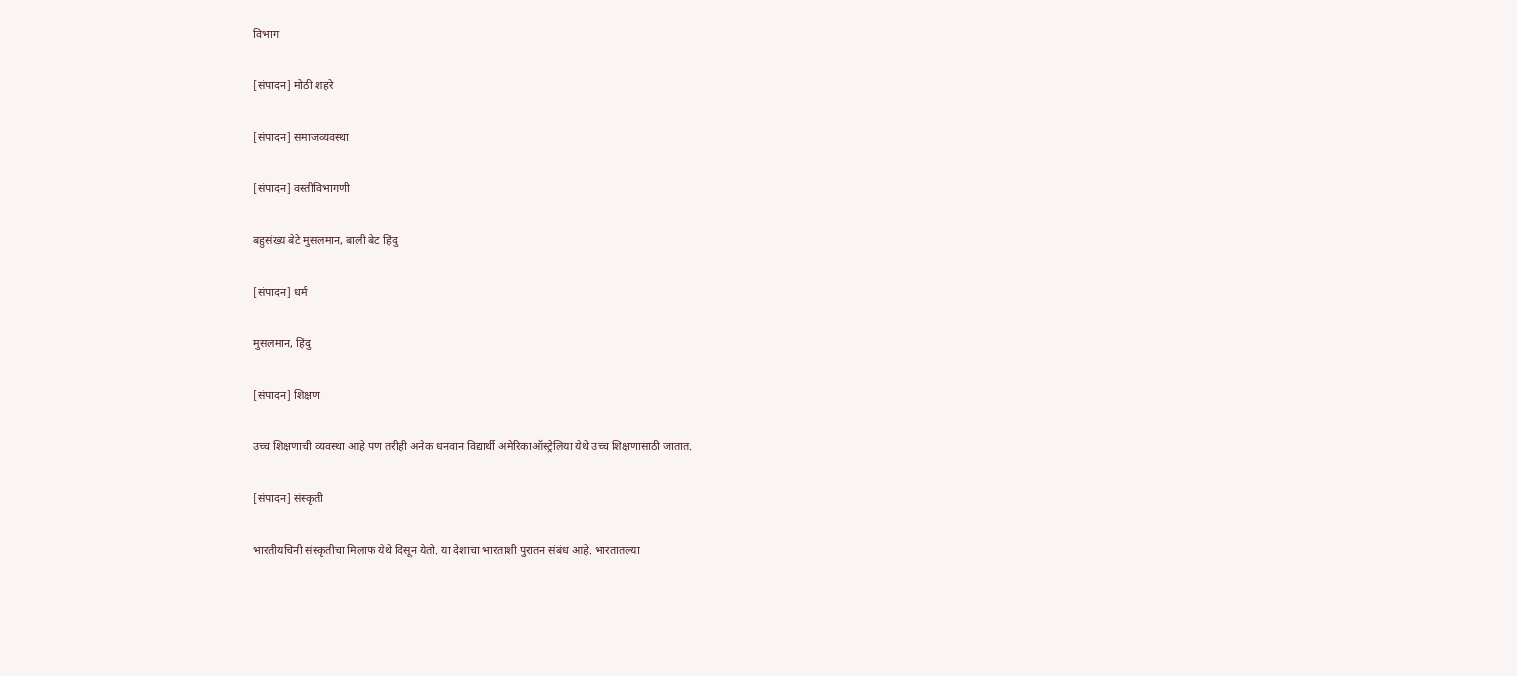विभाग

[संपादन] मोठी शहरे

[संपादन] समाजव्यवस्था

[संपादन] वस्तीविभागणी

बहुसंख्य बेटे मुसलमान, बाली बेट हिंदु

[संपादन] धर्म

मुसलमान, हिंदु

[संपादन] शिक्षण

उच्च शिक्षणाची व्यवस्था आहे पण तरीही अनेक धनवान विद्यार्थी अमेरिकाऑस्ट्रेलिया येथे उच्च शिक्षणासाठी जातात.

[संपादन] संस्कृती

भारतीयचिनी संस्कृतीचा मिलाफ येथे दिसून येतो. या देशाचा भारताशी पुरातन संबंध आहे. भारतातल्या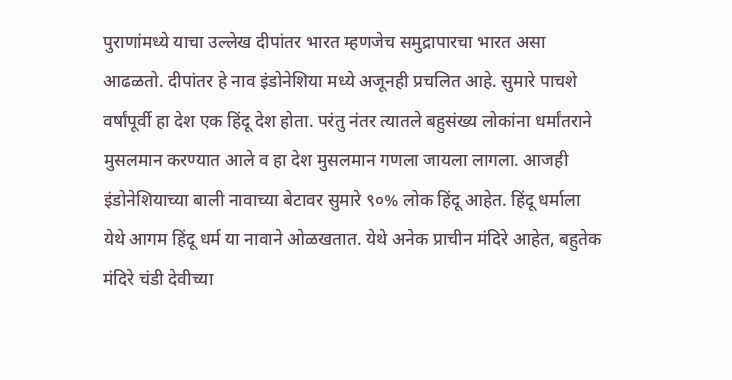पुराणांमध्ये याचा उल्लेख दीपांतर भारत म्हणजेच समुद्रापारचा भारत असा आढळतो. दीपांतर हे नाव इंडोनेशिया मध्ये अजूनही प्रचलित आहे. सुमारे पाचशे वर्षांपूर्वी हा देश एक हिंदू देश होता. परंतु नंतर त्यातले बहुसंख्य लोकांना धर्मांतराने मुसलमान करण्यात आले व हा देश मुसलमान गणला जायला लागला. आजही इंडोनेशियाच्या बाली नावाच्या बेटावर सुमारे ९०% लोक हिंदू आहेत. हिंदू धर्माला येथे आगम हिंदू धर्म या नावाने ओळखतात. येथे अनेक प्राचीन मंदिरे आहेत, बहुतेक मंदिरे चंडी देवीच्या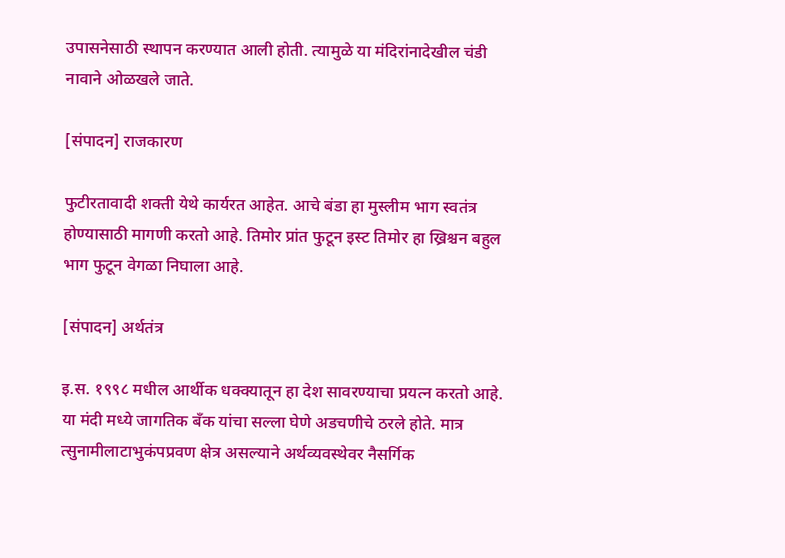उपासनेसाठी स्थापन करण्यात आली होती. त्यामुळे या मंदिरांनादेखील चंडी नावाने ओळखले जाते.

[संपादन] राजकारण

फुटीरतावादी शक्ती येथे कार्यरत आहेत. आचे बंडा हा मुस्लीम भाग स्वतंत्र होण्यासाठी मागणी करतो आहे. तिमोर प्रांत फुटून इस्ट तिमोर हा ख्रिश्चन बहुल भाग फुटून वेगळा निघाला आहे.

[संपादन] अर्थतंत्र

इ.स. १९९८ मधील आर्थीक धक्क्यातून हा देश सावरण्याचा प्रयत्न करतो आहे. या मंदी मध्ये जागतिक बँक यांचा सल्ला घेणे अडचणीचे ठरले होते. मात्र त्सुनामीलाटाभुकंपप्रवण क्षेत्र असल्याने अर्थव्यवस्थेवर नैसर्गिक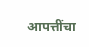आपत्तींचा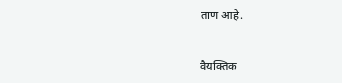ताण आहे.


वैयक्‍तिक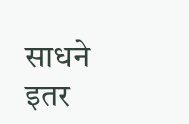साधने
इतर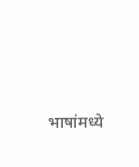भाषांमध्ये